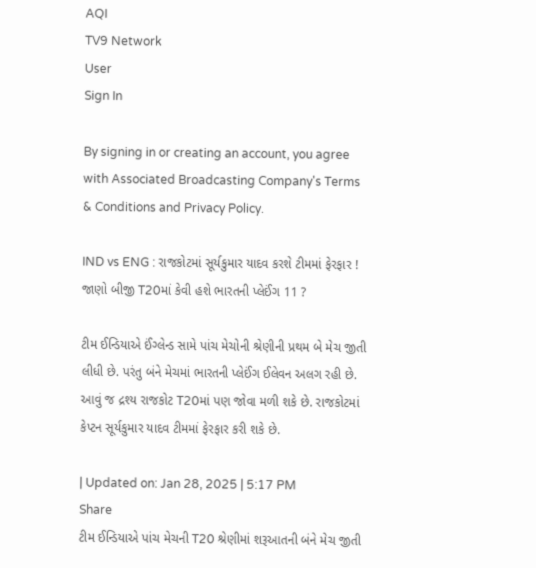AQI
TV9 Network
User
Sign In

By signing in or creating an account, you agree with Associated Broadcasting Company's Terms & Conditions and Privacy Policy.

IND vs ENG : રાજકોટમાં સૂર્યકુમાર યાદવ કરશે ટીમમાં ફેરફાર ! જાણો બીજી T20માં કેવી હશે ભારતની પ્લેઈંગ 11 ?

ટીમ ઈન્ડિયાએ ઈંગ્લેન્ડ સામે પાંચ મેચોની શ્રેણીની પ્રથમ બે મેચ જીતી લીધી છે. પરંતુ બંને મેચમાં ભારતની પ્લેઈંગ ઈલેવન અલગ રહી છે. આવું જ દ્રશ્ય રાજકોટ T20માં પણ જોવા મળી શકે છે. રાજકોટમાં કેપ્ટન સૂર્યકુમાર યાદવ ટીમમાં ફેરફાર કરી શકે છે.

| Updated on: Jan 28, 2025 | 5:17 PM
Share
ટીમ ઈન્ડિયાએ પાંચ મેચની T20 શ્રેણીમાં શરૂઆતની બંને મેચ જીતી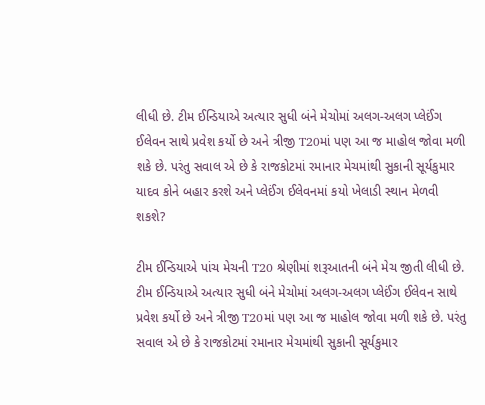લીધી છે. ટીમ ઈન્ડિયાએ અત્યાર સુધી બંને મેચોમાં અલગ-અલગ પ્લેઈંગ ઈલેવન સાથે પ્રવેશ કર્યો છે અને ત્રીજી T20માં પણ આ જ માહોલ જોવા મળી શકે છે. પરંતુ સવાલ એ છે કે રાજકોટમાં રમાનાર મેચમાંથી સુકાની સૂર્યકુમાર યાદવ કોને બહાર કરશે અને પ્લેઈંગ ઈલેવનમાં કયો ખેલાડી સ્થાન મેળવી શકશે?

ટીમ ઈન્ડિયાએ પાંચ મેચની T20 શ્રેણીમાં શરૂઆતની બંને મેચ જીતી લીધી છે. ટીમ ઈન્ડિયાએ અત્યાર સુધી બંને મેચોમાં અલગ-અલગ પ્લેઈંગ ઈલેવન સાથે પ્રવેશ કર્યો છે અને ત્રીજી T20માં પણ આ જ માહોલ જોવા મળી શકે છે. પરંતુ સવાલ એ છે કે રાજકોટમાં રમાનાર મેચમાંથી સુકાની સૂર્યકુમાર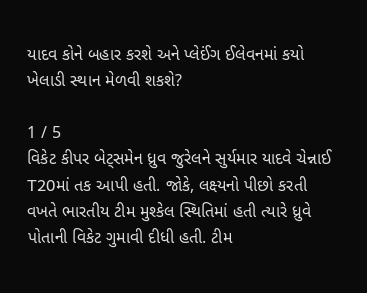યાદવ કોને બહાર કરશે અને પ્લેઈંગ ઈલેવનમાં કયો ખેલાડી સ્થાન મેળવી શકશે?

1 / 5
વિકેટ કીપર બેટ્સમેન ધ્રુવ જુરેલને સુર્યમાર યાદવે ચેન્નાઈ T20માં તક આપી હતી. જોકે, લક્ષ્યનો પીછો કરતી વખતે ભારતીય ટીમ મુશ્કેલ સ્થિતિમાં હતી ત્યારે ધ્રુવે પોતાની વિકેટ ગુમાવી દીધી હતી. ટીમ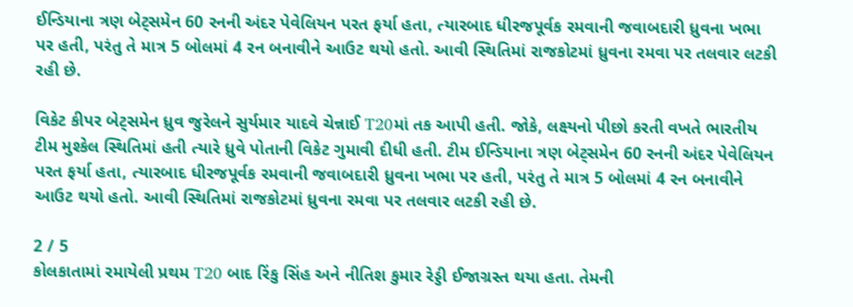ઈન્ડિયાના ત્રણ બેટ્સમેન 60 રનની અંદર પેવેલિયન પરત ફર્યા હતા, ત્યારબાદ ધીરજપૂર્વક રમવાની જવાબદારી ધ્રુવના ખભા પર હતી, પરંતુ તે માત્ર 5 બોલમાં 4 રન બનાવીને આઉટ થયો હતો. આવી સ્થિતિમાં રાજકોટમાં ધ્રુવના રમવા પર તલવાર લટકી રહી છે.

વિકેટ કીપર બેટ્સમેન ધ્રુવ જુરેલને સુર્યમાર યાદવે ચેન્નાઈ T20માં તક આપી હતી. જોકે, લક્ષ્યનો પીછો કરતી વખતે ભારતીય ટીમ મુશ્કેલ સ્થિતિમાં હતી ત્યારે ધ્રુવે પોતાની વિકેટ ગુમાવી દીધી હતી. ટીમ ઈન્ડિયાના ત્રણ બેટ્સમેન 60 રનની અંદર પેવેલિયન પરત ફર્યા હતા, ત્યારબાદ ધીરજપૂર્વક રમવાની જવાબદારી ધ્રુવના ખભા પર હતી, પરંતુ તે માત્ર 5 બોલમાં 4 રન બનાવીને આઉટ થયો હતો. આવી સ્થિતિમાં રાજકોટમાં ધ્રુવના રમવા પર તલવાર લટકી રહી છે.

2 / 5
કોલકાતામાં રમાયેલી પ્રથમ T20 બાદ રિંકુ સિંહ અને નીતિશ કુમાર રેડ્ડી ઈજાગ્રસ્ત થયા હતા. તેમની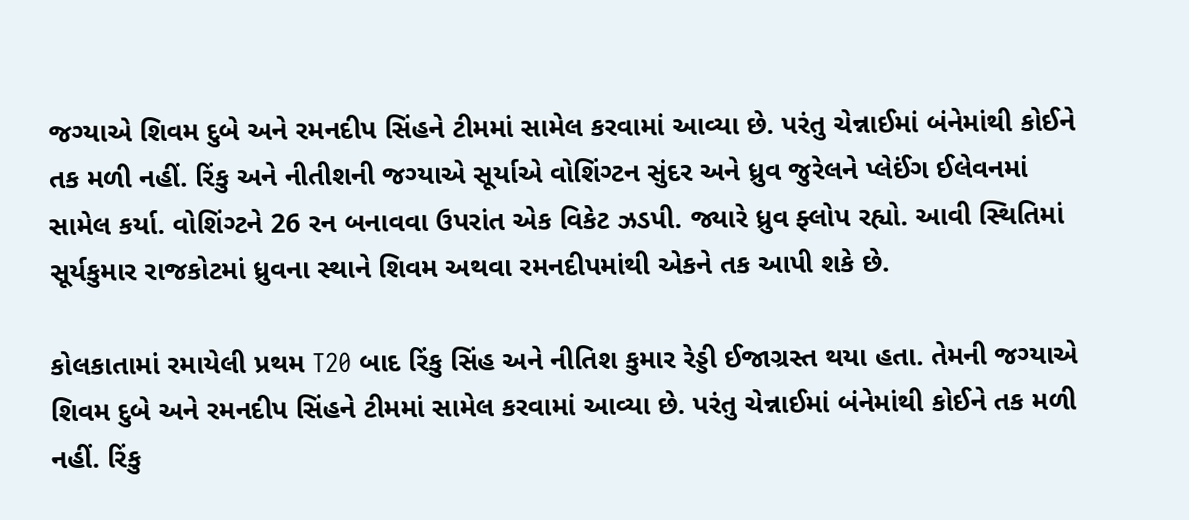જગ્યાએ શિવમ દુબે અને રમનદીપ સિંહને ટીમમાં સામેલ કરવામાં આવ્યા છે. પરંતુ ચેન્નાઈમાં બંનેમાંથી કોઈને તક મળી નહીં. રિંકુ અને નીતીશની જગ્યાએ સૂર્યાએ વોશિંગ્ટન સુંદર અને ધ્રુવ જુરેલને પ્લેઈંગ ઈલેવનમાં સામેલ કર્યા. વોશિંગ્ટને 26 રન બનાવવા ઉપરાંત એક વિકેટ ઝડપી. જ્યારે ધ્રુવ ફ્લોપ રહ્યો. આવી સ્થિતિમાં સૂર્યકુમાર રાજકોટમાં ધ્રુવના સ્થાને શિવમ અથવા રમનદીપમાંથી એકને તક આપી શકે છે.

કોલકાતામાં રમાયેલી પ્રથમ T20 બાદ રિંકુ સિંહ અને નીતિશ કુમાર રેડ્ડી ઈજાગ્રસ્ત થયા હતા. તેમની જગ્યાએ શિવમ દુબે અને રમનદીપ સિંહને ટીમમાં સામેલ કરવામાં આવ્યા છે. પરંતુ ચેન્નાઈમાં બંનેમાંથી કોઈને તક મળી નહીં. રિંકુ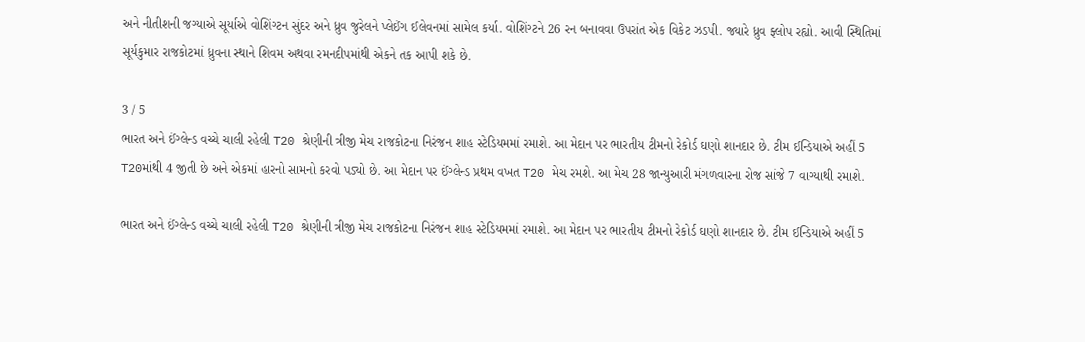અને નીતીશની જગ્યાએ સૂર્યાએ વોશિંગ્ટન સુંદર અને ધ્રુવ જુરેલને પ્લેઈંગ ઈલેવનમાં સામેલ કર્યા. વોશિંગ્ટને 26 રન બનાવવા ઉપરાંત એક વિકેટ ઝડપી. જ્યારે ધ્રુવ ફ્લોપ રહ્યો. આવી સ્થિતિમાં સૂર્યકુમાર રાજકોટમાં ધ્રુવના સ્થાને શિવમ અથવા રમનદીપમાંથી એકને તક આપી શકે છે.

3 / 5
ભારત અને ઈંગ્લેન્ડ વચ્ચે ચાલી રહેલી T20 શ્રેણીની ત્રીજી મેચ રાજકોટના નિરંજન શાહ સ્ટેડિયમમાં રમાશે. આ મેદાન પર ભારતીય ટીમનો રેકોર્ડ ઘણો શાનદાર છે. ટીમ ઈન્ડિયાએ અહીં 5 T20માંથી 4 જીતી છે અને એકમાં હારનો સામનો કરવો પડ્યો છે. આ મેદાન પર ઈંગ્લેન્ડ પ્રથમ વખત T20 મેચ રમશે. આ મેચ 28 જાન્યુઆરી મંગળવારના રોજ સાંજે 7 વાગ્યાથી રમાશે.

ભારત અને ઈંગ્લેન્ડ વચ્ચે ચાલી રહેલી T20 શ્રેણીની ત્રીજી મેચ રાજકોટના નિરંજન શાહ સ્ટેડિયમમાં રમાશે. આ મેદાન પર ભારતીય ટીમનો રેકોર્ડ ઘણો શાનદાર છે. ટીમ ઈન્ડિયાએ અહીં 5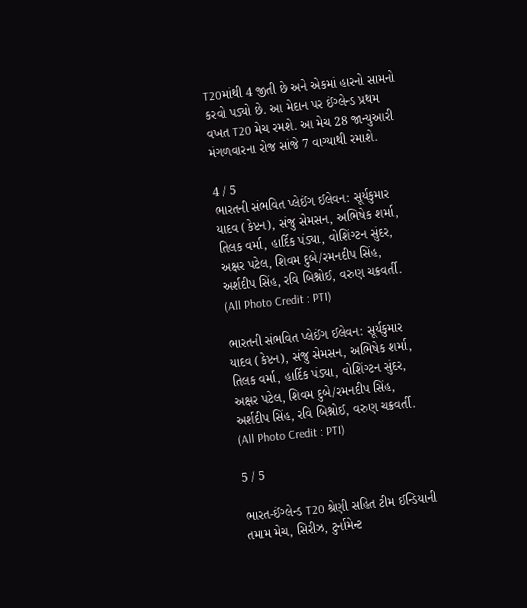T20માંથી 4 જીતી છે અને એકમાં હારનો સામનો કરવો પડ્યો છે. આ મેદાન પર ઈંગ્લેન્ડ પ્રથમ વખત T20 મેચ રમશે. આ મેચ 28 જાન્યુઆરી મંગળવારના રોજ સાંજે 7 વાગ્યાથી રમાશે.

4 / 5
ભારતની સંભવિત પ્લેઈંગ ઈલેવન: સૂર્યકુમાર યાદવ (કેપ્ટન), સંજુ સેમસન, અભિષેક શર્મા, તિલક વર્મા, હાર્દિક પંડ્યા, વોશિંગ્ટન સુંદર, અક્ષર પટેલ, શિવમ દુબે/રમનદીપ સિંહ, અર્શદીપ સિંહ, રવિ બિશ્નોઈ, વરુણ ચક્રવર્તી. (All Photo Credit : PTI)

ભારતની સંભવિત પ્લેઈંગ ઈલેવન: સૂર્યકુમાર યાદવ (કેપ્ટન), સંજુ સેમસન, અભિષેક શર્મા, તિલક વર્મા, હાર્દિક પંડ્યા, વોશિંગ્ટન સુંદર, અક્ષર પટેલ, શિવમ દુબે/રમનદીપ સિંહ, અર્શદીપ સિંહ, રવિ બિશ્નોઈ, વરુણ ચક્રવર્તી. (All Photo Credit : PTI)

5 / 5

ભારત-ઈંગ્લેન્ડ T20 શ્રેણી સહિત ટીમ ઈન્ડિયાની તમામ મેચ, સિરીઝ, ટુર્નામેન્ટ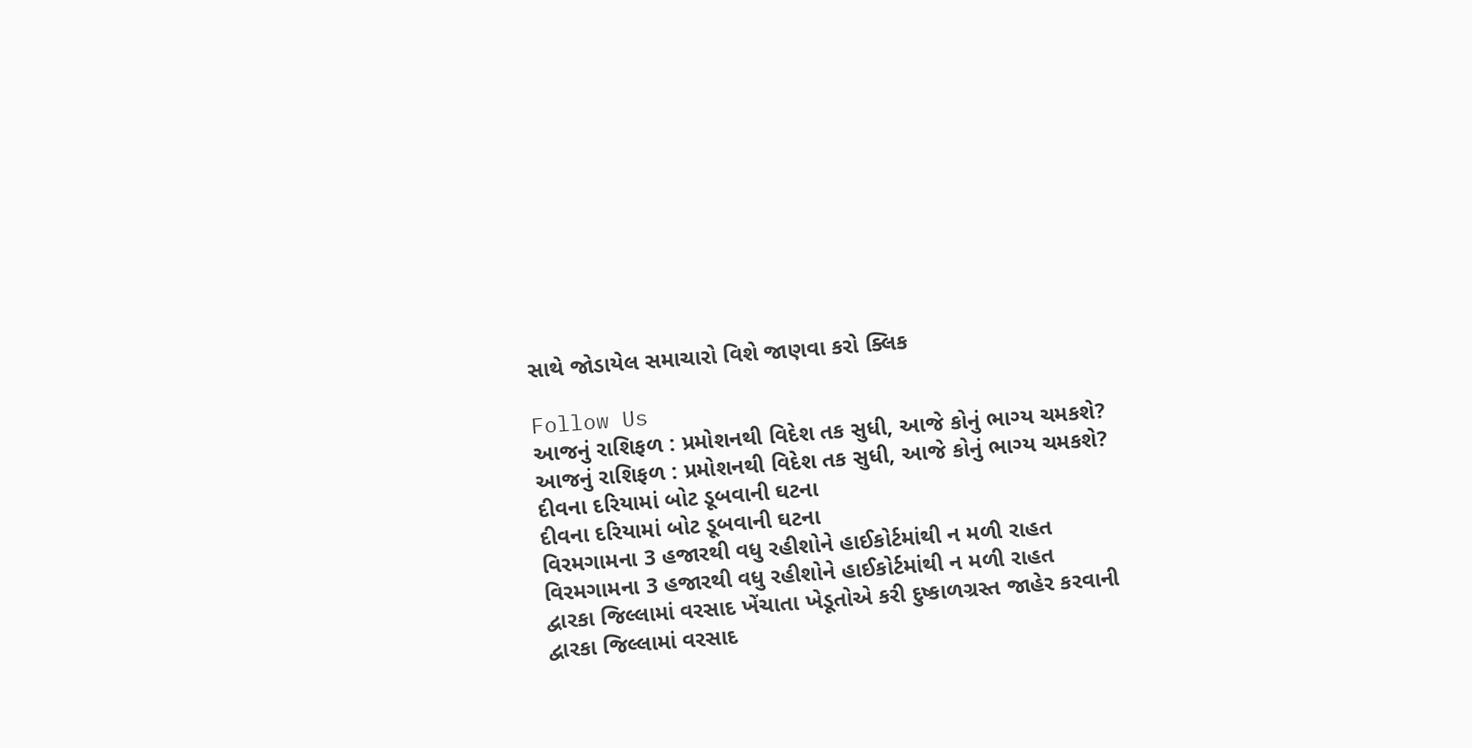સાથે જોડાયેલ સમાચારો વિશે જાણવા કરો ક્લિક

Follow Us
આજનું રાશિફળ : પ્રમોશનથી વિદેશ તક સુધી, આજે કોનું ભાગ્ય ચમકશે?
આજનું રાશિફળ : પ્રમોશનથી વિદેશ તક સુધી, આજે કોનું ભાગ્ય ચમકશે?
દીવના દરિયામાં બોટ ડૂબવાની ઘટના
દીવના દરિયામાં બોટ ડૂબવાની ઘટના
વિરમગામના 3 હજારથી વધુ રહીશોને હાઈકોર્ટમાંથી ન મળી રાહત
વિરમગામના 3 હજારથી વધુ રહીશોને હાઈકોર્ટમાંથી ન મળી રાહત
દ્વારકા જિલ્લામાં વરસાદ ખેંચાતા ખેડૂતોએ કરી દુષ્કાળગ્રસ્ત જાહેર કરવાની
દ્વારકા જિલ્લામાં વરસાદ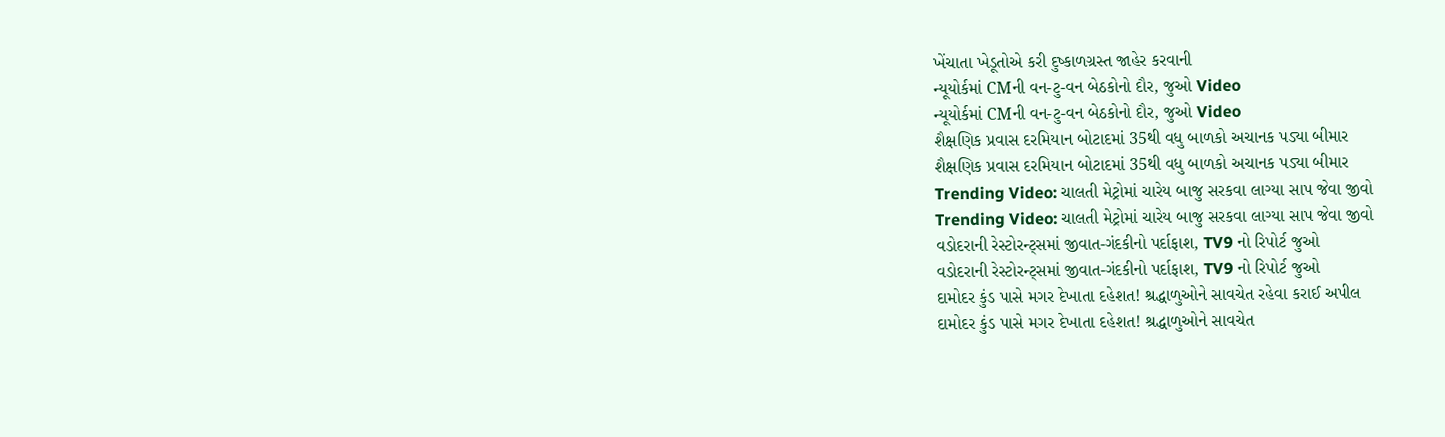ખેંચાતા ખેડૂતોએ કરી દુષ્કાળગ્રસ્ત જાહેર કરવાની
ન્યૂયોર્કમાં CMની વન-ટુ-વન બેઠકોનો દૌર, જુઓ Video
ન્યૂયોર્કમાં CMની વન-ટુ-વન બેઠકોનો દૌર, જુઓ Video
શૈક્ષણિક પ્રવાસ દરમિયાન બોટાદમાં 35થી વધુ બાળકો અચાનક પડ્યા બીમાર
શૈક્ષણિક પ્રવાસ દરમિયાન બોટાદમાં 35થી વધુ બાળકો અચાનક પડ્યા બીમાર
Trending Video: ચાલતી મેટ્રોમાં ચારેય બાજુ સરકવા લાગ્યા સાપ જેવા જીવો
Trending Video: ચાલતી મેટ્રોમાં ચારેય બાજુ સરકવા લાગ્યા સાપ જેવા જીવો
વડોદરાની રેસ્ટોરન્ટ્સમાં જીવાત-ગંદકીનો પર્દાફાશ, TV9 નો રિપોર્ટ જુઓ
વડોદરાની રેસ્ટોરન્ટ્સમાં જીવાત-ગંદકીનો પર્દાફાશ, TV9 નો રિપોર્ટ જુઓ
દામોદર કુંડ પાસે મગર દેખાતા દહેશત! શ્રદ્ધાળુઓને સાવચેત રહેવા કરાઈ અપીલ
દામોદર કુંડ પાસે મગર દેખાતા દહેશત! શ્રદ્ધાળુઓને સાવચેત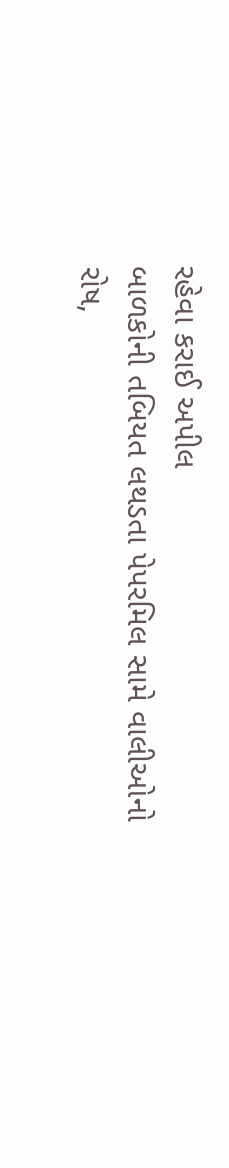રહેવા કરાઈ અપીલ
બાળકોની તબિયત લથડતા પેપરમિલ સામે વાલીઓનો રોષ,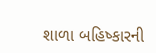શાળા બહિષ્કારની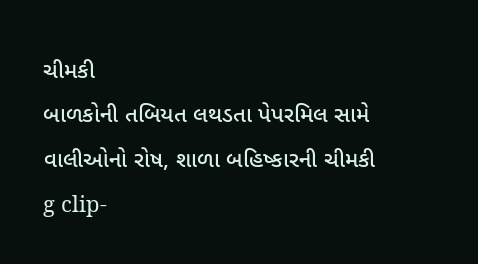ચીમકી
બાળકોની તબિયત લથડતા પેપરમિલ સામે વાલીઓનો રોષ, શાળા બહિષ્કારની ચીમકી
g clip-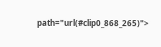path="url(#clip0_868_265)">